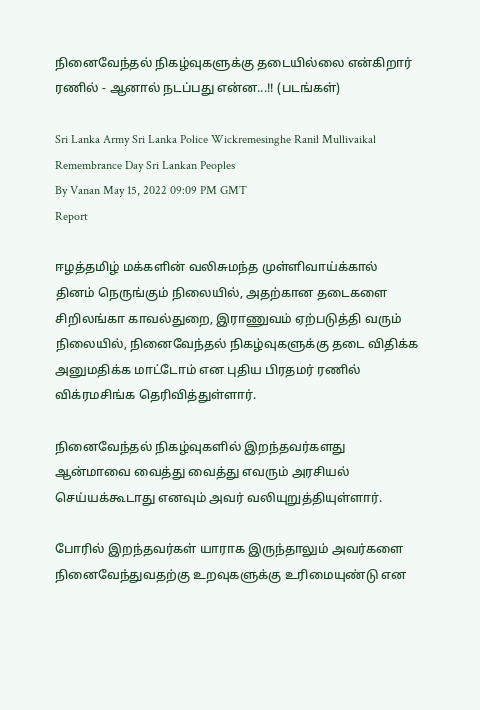நினைவேந்தல் நிகழ்வுகளுக்கு தடையில்லை என்கிறார் ரணில் - ஆனால் நடப்பது என்ன...!! (படங்கள்)

Sri Lanka Army Sri Lanka Police Wickremesinghe Ranil Mullivaikal Remembrance Day Sri Lankan Peoples
By Vanan May 15, 2022 09:09 PM GMT
Report

ஈழத்தமிழ் மக்களின் வலிசுமந்த முள்ளிவாய்க்கால் தினம் நெருங்கும் நிலையில், அதற்கான தடைகளை சிறிலங்கா காவல்துறை, இராணுவம் ஏற்படுத்தி வரும் நிலையில், நினைவேந்தல் நிகழ்வுகளுக்கு தடை விதிக்க அனுமதிக்க மாட்டோம் என புதிய பிரதமர் ரணில் விக்ரமசிங்க தெரிவித்துள்ளார்.

நினைவேந்தல் நிகழ்வுகளில் இறந்தவர்களது ஆன்மாவை வைத்து வைத்து எவரும் அரசியல் செய்யக்கூடாது எனவும் அவர் வலியுறுத்தியுள்ளார்.

போரில் இறந்தவர்கள் யாராக இருந்தாலும் அவர்களை நினைவேந்துவதற்கு உறவுகளுக்கு உரிமையுண்டு என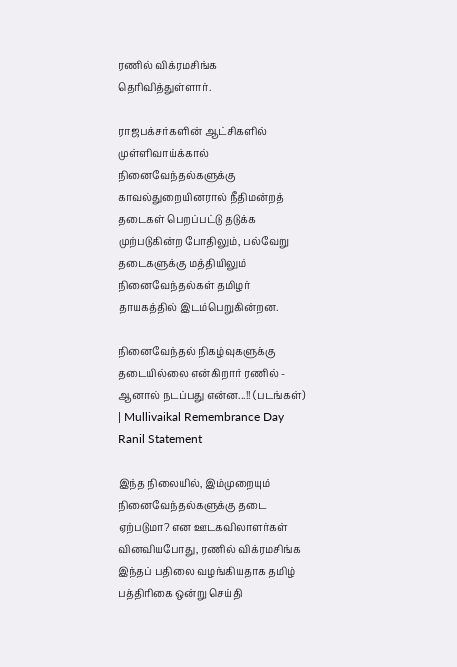ரணில் விக்ரமசிங்க தெரிவித்துள்ளார்.

ராஜபக்சர்களின் ஆட்சிகளில் முள்ளிவாய்க்கால் நினைவேந்தல்களுக்கு காவல்துறையினரால் நீதிமன்றத் தடைகள் பெறப்பட்டு தடுக்க முற்படுகின்ற போதிலும், பல்வேறு தடைகளுக்கு மத்தியிலும் நினைவேந்தல்கள் தமிழர் தாயகத்தில் இடம்பெறுகின்றன.

நினைவேந்தல் நிகழ்வுகளுக்கு தடையில்லை என்கிறார் ரணில் - ஆனால் நடப்பது என்ன...!! (படங்கள்) | Mullivaikal Remembrance Day Ranil Statement

இந்த நிலையில், இம்முறையும் நினைவேந்தல்களுக்கு தடை ஏற்படுமா? என ஊடகவிலாளர்கள் வினவியபோது, ரணில் விக்ரமசிங்க இந்தப் பதிலை வழங்கியதாக தமிழ் பத்திரிகை ஒன்று செய்தி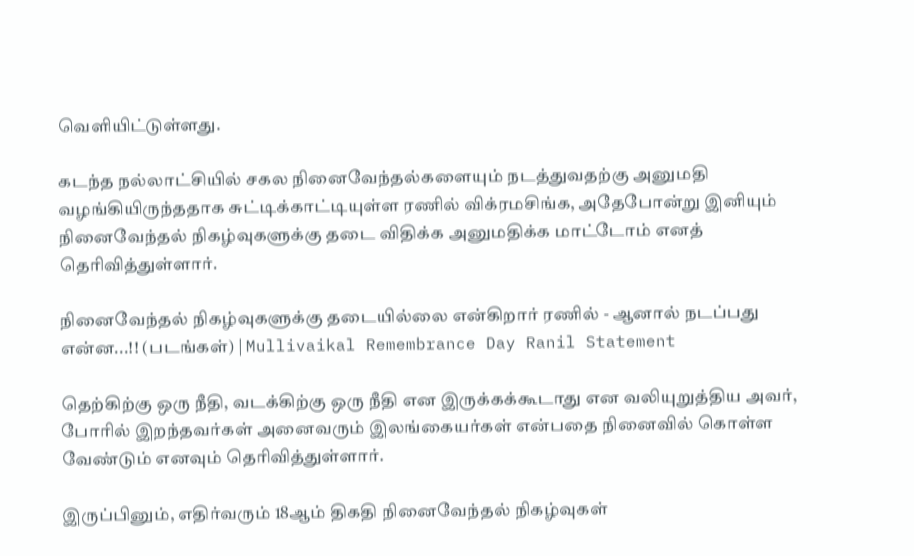வெளியிட்டுள்ளது.

கடந்த நல்லாட்சியில் சகல நினைவேந்தல்களையும் நடத்துவதற்கு அனுமதி வழங்கியிருந்ததாக சுட்டிக்காட்டியுள்ள ரணில் விக்ரமசிங்க, அதேபோன்று இனியும் நினைவேந்தல் நிகழ்வுகளுக்கு தடை விதிக்க அனுமதிக்க மாட்டோம் எனத் தெரிவித்துள்ளார்.

நினைவேந்தல் நிகழ்வுகளுக்கு தடையில்லை என்கிறார் ரணில் - ஆனால் நடப்பது என்ன...!! (படங்கள்) | Mullivaikal Remembrance Day Ranil Statement

தெற்கிற்கு ஒரு நீதி, வடக்கிற்கு ஒரு நீதி என இருக்கக்கூடாது என வலியுறுத்திய அவர், போரில் இறந்தவர்கள் அனைவரும் இலங்கையர்கள் என்பதை நினைவில் கொள்ள வேண்டும் எனவும் தெரிவித்துள்ளார்.

இருப்பினும், எதிர்வரும் 18ஆம் திகதி நினைவேந்தல் நிகழ்வுகள்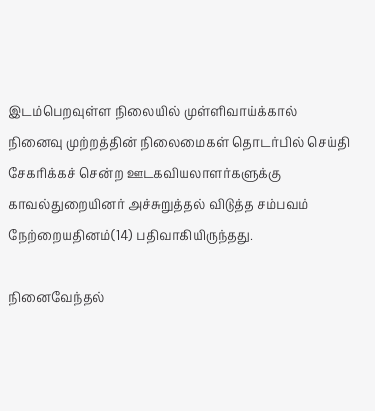இடம்பெறவுள்ள நிலையில் முள்ளிவாய்க்கால் நினைவு முற்றத்தின் நிலைமைகள் தொடர்பில் செய்தி சேகரிக்கச் சென்ற ஊடகவியலாளர்களுக்கு காவல்துறையினர் அச்சுறுத்தல் விடுத்த சம்பவம் நேற்றையதினம்(14) பதிவாகியிருந்தது.

நினைவேந்தல்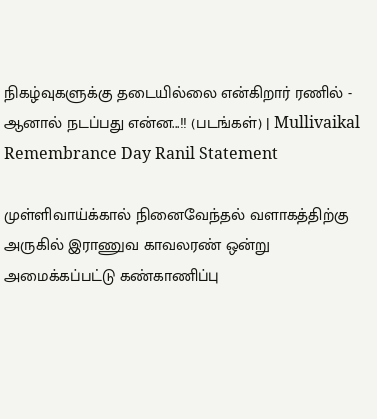நிகழ்வுகளுக்கு தடையில்லை என்கிறார் ரணில் - ஆனால் நடப்பது என்ன...!! (படங்கள்) | Mullivaikal Remembrance Day Ranil Statement

முள்ளிவாய்க்கால் நினைவேந்தல் வளாகத்திற்கு அருகில் இராணுவ காவலரண் ஒன்று அமைக்கப்பட்டு கண்காணிப்பு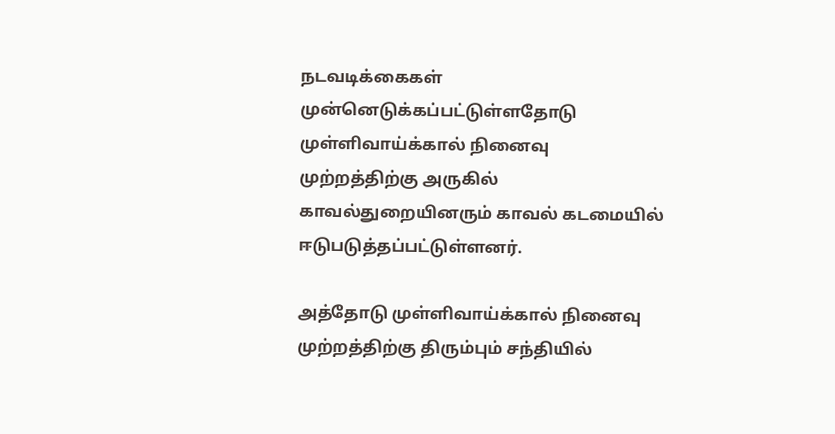நடவடிக்கைகள் முன்னெடுக்கப்பட்டுள்ளதோடு முள்ளிவாய்க்கால் நினைவு முற்றத்திற்கு அருகில் காவல்துறையினரும் காவல் கடமையில் ஈடுபடுத்தப்பட்டுள்ளனர்.

அத்தோடு முள்ளிவாய்க்கால் நினைவு முற்றத்திற்கு திரும்பும் சந்தியில்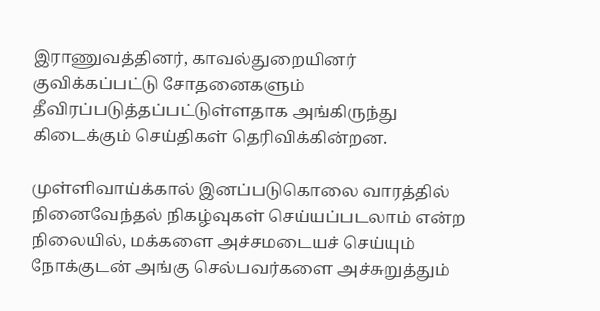இராணுவத்தினர், காவல்துறையினர் குவிக்கப்பட்டு சோதனைகளும் தீவிரப்படுத்தப்பட்டுள்ளதாக அங்கிருந்து கிடைக்கும் செய்திகள் தெரிவிக்கின்றன.

முள்ளிவாய்க்கால் இனப்படுகொலை வாரத்தில் நினைவேந்தல் நிகழ்வுகள் செய்யப்படலாம் என்ற நிலையில், மக்களை அச்சமடையச் செய்யும் நோக்குடன் அங்கு செல்பவர்களை அச்சுறுத்தும்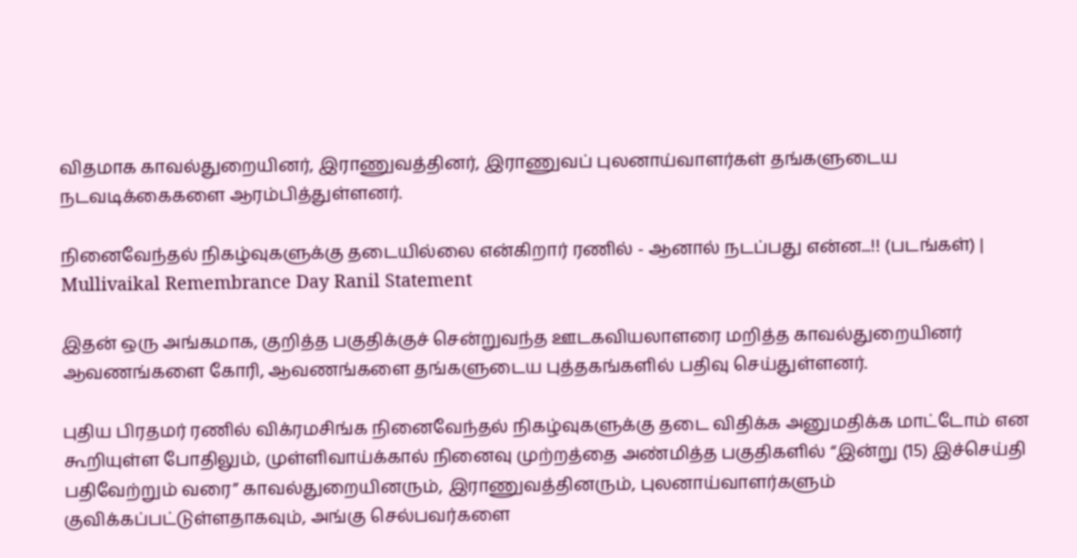விதமாக காவல்துறையினர், இராணுவத்தினர், இராணுவப் புலனாய்வாளர்கள் தங்களுடைய நடவடிக்கைகளை ஆரம்பித்துள்ளனர்.

நினைவேந்தல் நிகழ்வுகளுக்கு தடையில்லை என்கிறார் ரணில் - ஆனால் நடப்பது என்ன...!! (படங்கள்) | Mullivaikal Remembrance Day Ranil Statement

இதன் ஒரு அங்கமாக, குறித்த பகுதிக்குச் சென்றுவந்த ஊடகவியலாளரை மறித்த காவல்துறையினர் ஆவணங்களை கோரி, ஆவணங்களை தங்களுடைய புத்தகங்களில் பதிவு செய்துள்ளனர்.

புதிய பிரதமர் ரணில் விக்ரமசிங்க நினைவேந்தல் நிகழ்வுகளுக்கு தடை விதிக்க அனுமதிக்க மாட்டோம் என கூறியுள்ள போதிலும், முள்ளிவாய்க்கால் நினைவு முற்றத்தை அண்மித்த பகுதிகளில் “இன்று (15) இச்செய்தி பதிவேற்றும் வரை” காவல்துறையினரும், இராணுவத்தினரும், புலனாய்வாளர்களும் குவிக்கப்பட்டுள்ளதாகவும், அங்கு செல்பவர்களை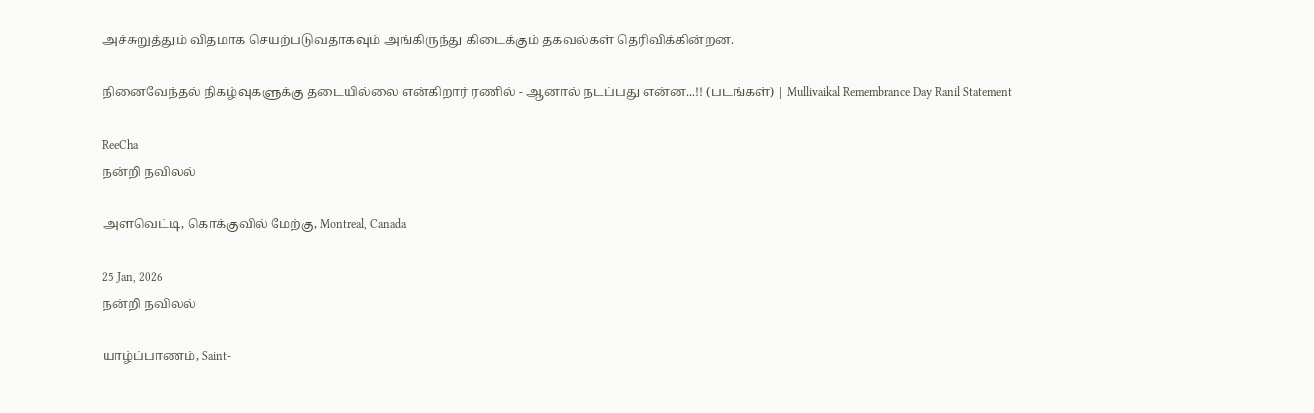அச்சுறுத்தும் விதமாக செயற்படுவதாகவும் அங்கிருந்து கிடைக்கும் தகவல்கள் தெரிவிக்கின்றன.

நினைவேந்தல் நிகழ்வுகளுக்கு தடையில்லை என்கிறார் ரணில் - ஆனால் நடப்பது என்ன...!! (படங்கள்) | Mullivaikal Remembrance Day Ranil Statement

ReeCha
நன்றி நவிலல்

அளவெட்டி, கொக்குவில் மேற்கு, Montreal, Canada

25 Jan, 2026
நன்றி நவிலல்

யாழ்ப்பாணம், Saint-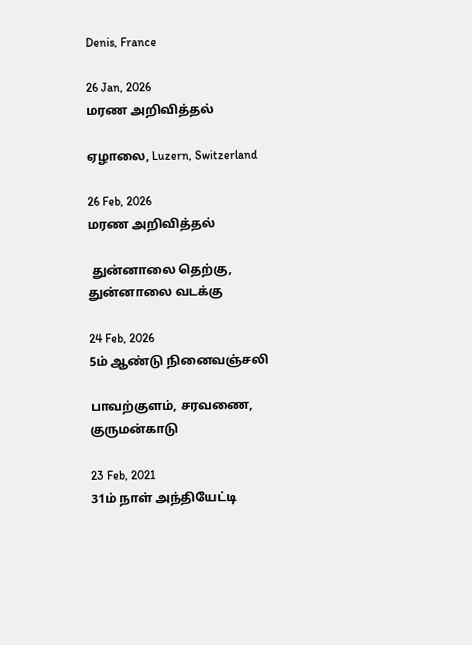Denis, France

26 Jan, 2026
மரண அறிவித்தல்

ஏழாலை, Luzern, Switzerland

26 Feb, 2026
மரண அறிவித்தல்

 துன்னாலை தெற்கு, துன்னாலை வடக்கு

24 Feb, 2026
5ம் ஆண்டு நினைவஞ்சலி

பாவற்குளம், சரவணை, குருமன்காடு

23 Feb, 2021
31ம் நாள் அந்தியேட்டி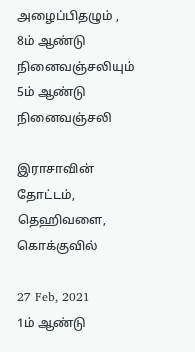அழைப்பிதழும் , 8ம் ஆண்டு நினைவஞ்சலியும்
5ம் ஆண்டு நினைவஞ்சலி

இராசாவின் தோட்டம், தெஹிவளை, கொக்குவில்

27 Feb, 2021
1ம் ஆண்டு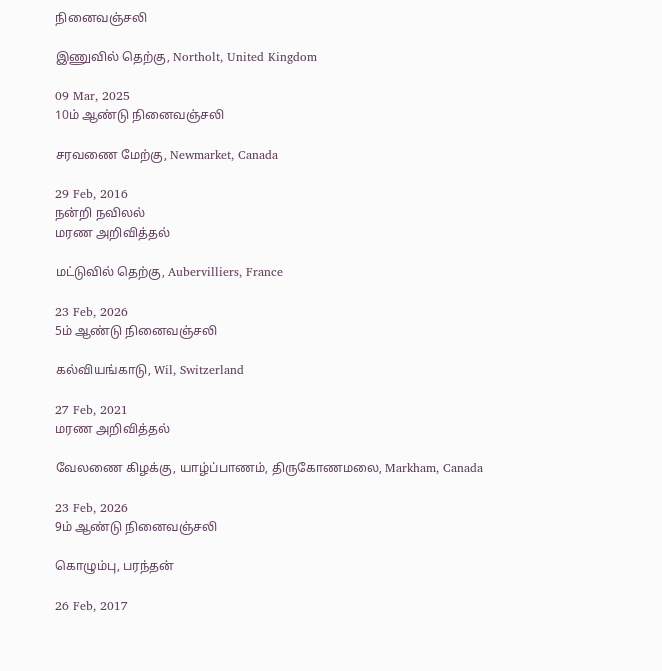நினைவஞ்சலி

இணுவில் தெற்கு, Northolt, United Kingdom

09 Mar, 2025
10ம் ஆண்டு நினைவஞ்சலி

சரவணை மேற்கு, Newmarket, Canada

29 Feb, 2016
நன்றி நவிலல்
மரண அறிவித்தல்

மட்டுவில் தெற்கு, Aubervilliers, France

23 Feb, 2026
5ம் ஆண்டு நினைவஞ்சலி

கல்வியங்காடு, Wil, Switzerland

27 Feb, 2021
மரண அறிவித்தல்

வேலணை கிழக்கு, யாழ்ப்பாணம், திருகோணமலை, Markham, Canada

23 Feb, 2026
9ம் ஆண்டு நினைவஞ்சலி

கொழும்பு, பரந்தன்

26 Feb, 2017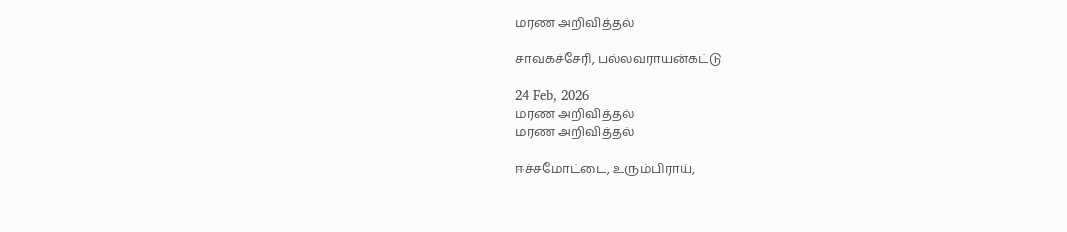மரண அறிவித்தல்

சாவகச்சேரி, பல்லவராயன்கட்டு

24 Feb, 2026
மரண அறிவித்தல்
மரண அறிவித்தல்

ஈச்சமோட்டை, உரும்பிராய்,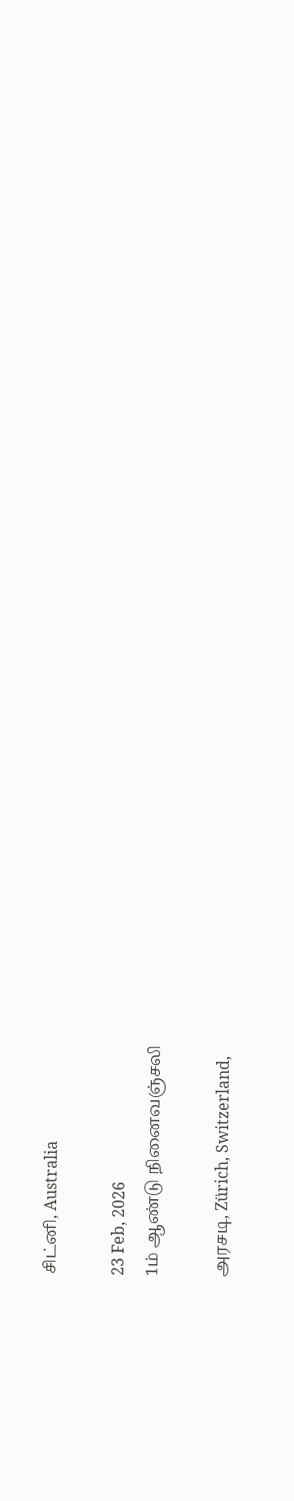சிட்னி, Australia

23 Feb, 2026
1ம் ஆண்டு நினைவஞ்சலி

அரசடி, Zürich, Switzerland,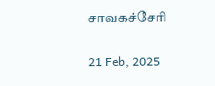சாவகச்சேரி

21 Feb, 2025